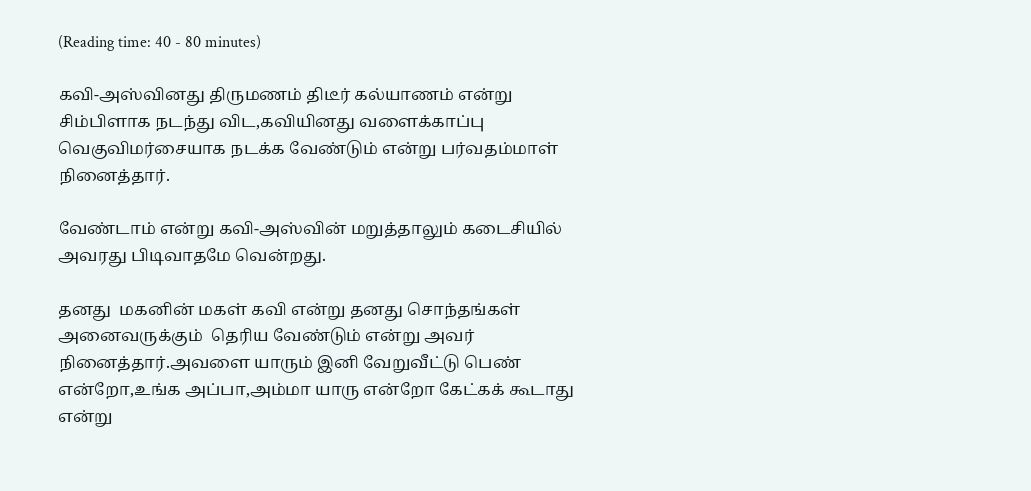(Reading time: 40 - 80 minutes)

கவி-அஸ்வினது திருமணம் திடீர் கல்யாணம் என்று சிம்பிளாக நடந்து விட,கவியினது வளைக்காப்பு வெகுவிமர்சையாக நடக்க வேண்டும் என்று பர்வதம்மாள் நினைத்தார்.

வேண்டாம் என்று கவி-அஸ்வின் மறுத்தாலும் கடைசியில்  அவரது பிடிவாதமே வென்றது.

தனது  மகனின் மகள் கவி என்று தனது சொந்தங்கள் அனைவருக்கும்  தெரிய வேண்டும் என்று அவர் நினைத்தார்.அவளை யாரும் இனி வேறுவீட்டு பெண் என்றோ,உங்க அப்பா,அம்மா யாரு என்றோ கேட்கக் கூடாது என்று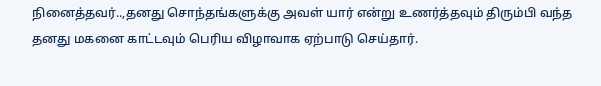நினைத்தவர்..,தனது சொந்தங்களுக்கு அவள் யார் என்று உணர்த்தவும் திரும்பி வந்த தனது மகனை காட்டவும் பெரிய விழாவாக ஏற்பாடு செய்தார்.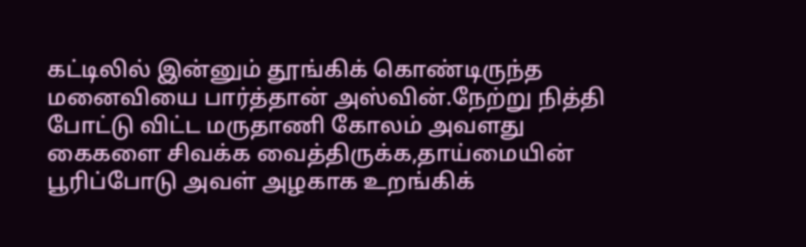கட்டிலில் இன்னும் தூங்கிக் கொண்டிருந்த மனைவியை பார்த்தான் அஸ்வின்.நேற்று நித்தி போட்டு விட்ட மருதாணி கோலம் அவளது கைகளை சிவக்க வைத்திருக்க,தாய்மையின் பூரிப்போடு அவள் அழகாக உறங்கிக்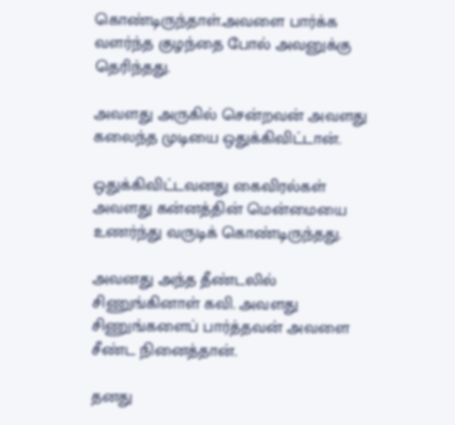கொண்டிருந்தாள்.அவளை பார்க்க வளர்ந்த குழந்தை போல் அவனுக்கு தெரிந்தது.

அவளது அருகில் சென்றவன் அவளது கலைந்த முடியை ஒதுக்கிவிட்டான்.

ஒதுக்கிவிட்டவனது கைவிரல்கள் அவளது கன்னத்தின் மென்மையை உணர்ந்து வருடிக் கொண்டிருந்தது.

அவனது அந்த தீண்டலில் சிணுங்கினாள் கவி. அவளது சிணுங்களைப் பார்த்தவன் அவளை சீண்ட நினைத்தான்.

தனது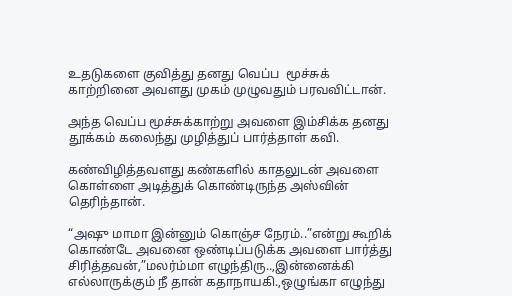உதடுகளை குவித்து தனது வெப்ப  மூச்சுக் காற்றினை அவளது முகம் முழுவதும் பரவவிட்டான்.

அந்த வெப்ப மூச்சுக்காற்று அவளை இம்சிக்க தனது தூக்கம் கலைந்து முழித்துப் பார்த்தாள் கவி.

கண்விழித்தவளது கண்களில் காதலுடன் அவளை கொள்ளை அடித்துக் கொண்டிருந்த அஸ்வின் தெரிந்தான்.

“அஷு மாமா இன்னும் கொஞ்ச நேரம்..”என்று கூறிக் கொண்டே அவனை ஒண்டிப்படுக்க அவளை பார்த்து  சிரித்தவன்,”மலர்ம்மா எழுந்திரு..,இன்னைக்கி எல்லாருக்கும் நீ தான் கதாநாயகி.,ஒழுங்கா எழுந்து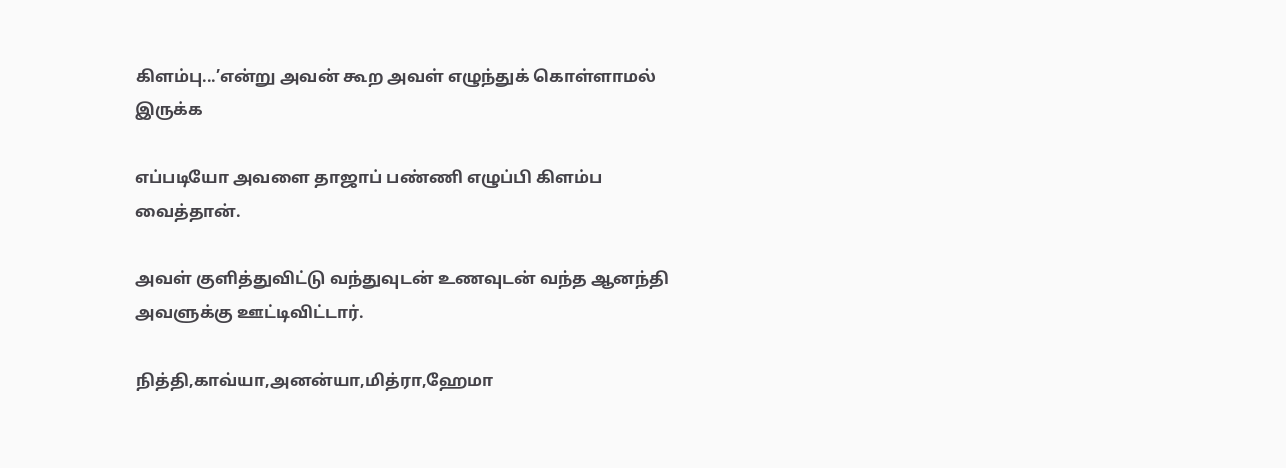கிளம்பு...’என்று அவன் கூற அவள் எழுந்துக் கொள்ளாமல் இருக்க

எப்படியோ அவளை தாஜாப் பண்ணி எழுப்பி கிளம்ப வைத்தான்.

அவள் குளித்துவிட்டு வந்துவுடன் உணவுடன் வந்த ஆனந்தி அவளுக்கு ஊட்டிவிட்டார்.

நித்தி,காவ்யா,அனன்யா,மித்ரா,ஹேமா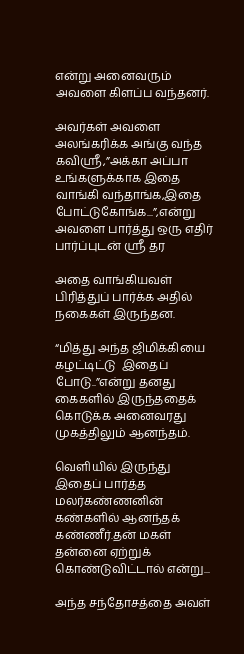என்று அனைவரும் அவளை கிளப்ப வந்தனர்.

அவர்கள் அவளை அலங்கரிக்க அங்கு வந்த கவிஸ்ரீ,”அக்கா அப்பா உங்களுக்காக இதை வாங்கி வந்தாங்க,இதை போட்டுகோங்க...”,என்று அவளை பார்த்து ஒரு எதிர் பார்ப்புடன் ஸ்ரீ தர

அதை வாங்கியவள் பிரித்துப் பார்க்க அதில் நகைகள் இருந்தன.

“மித்து அந்த ஜிமிக்கியை கழட்டிட்டு  இதைப் போடு..”என்று தனது கைகளில் இருந்ததைக் கொடுக்க அனைவரது முகத்திலும் ஆனந்தம்.

வெளியில் இருந்து இதைப் பார்த்த மலர்கண்ணனின் கண்களில் ஆனந்தக் கண்ணீர்.தன் மகள் தன்னை ஏற்றுக் கொண்டுவிட்டால் என்று...

அந்த சந்தோசத்தை அவள்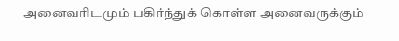அனைவரிடமும் பகிர்ந்துக் கொள்ள அனைவருக்கும்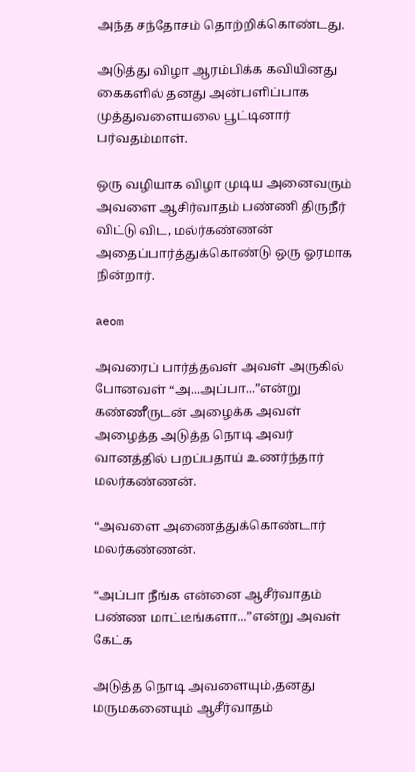அந்த சந்தோசம் தொற்றிக்கொண்டது.

அடுத்து விழா ஆரம்பிக்க கவியினது கைகளில் தனது அன்பளிப்பாக முத்துவளையலை பூட்டினார் பர்வதம்மாள்.

ஒரு வழியாக விழா முடிய அனைவரும் அவளை ஆசிர்வாதம் பண்ணி திருநீர் விட்டு விட, மல்ர்கண்ணன் அதைப்பார்த்துக்கொண்டு ஒரு ஓரமாக நின்றார்.

aeom

அவரைப் பார்த்தவள் அவள் அருகில் போனவள் “அ...அப்பா...”என்று கண்ணீருடன் அழைக்க அவள் அழைத்த அடுத்த நொடி அவர் வானத்தில் பறப்பதாய் உணர்ந்தார் மலர்கண்ணன்.

“அவளை அணைத்துக்கொண்டார் மலர்கண்ணன்.

“அப்பா நீங்க என்னை ஆசீர்வாதம் பண்ண மாட்டீங்களா...”என்று அவள் கேட்க

அடுத்த நொடி அவளையும்,தனது மருமகனையும் ஆசீர்வாதம்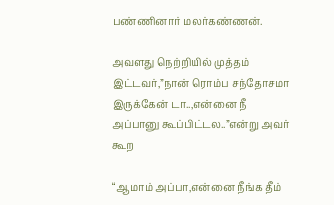பண்ணினார் மலர்கண்ணன்.

அவளது நெற்றியில் முத்தம் இட்டவர்,”நான் ரொம்ப சந்தோசமா இருக்கேன் டா..,என்னை நீ அப்பானு கூப்பிட்டல..”என்று அவர் கூற

“ஆமாம் அப்பா,என்னை நீங்க தீம்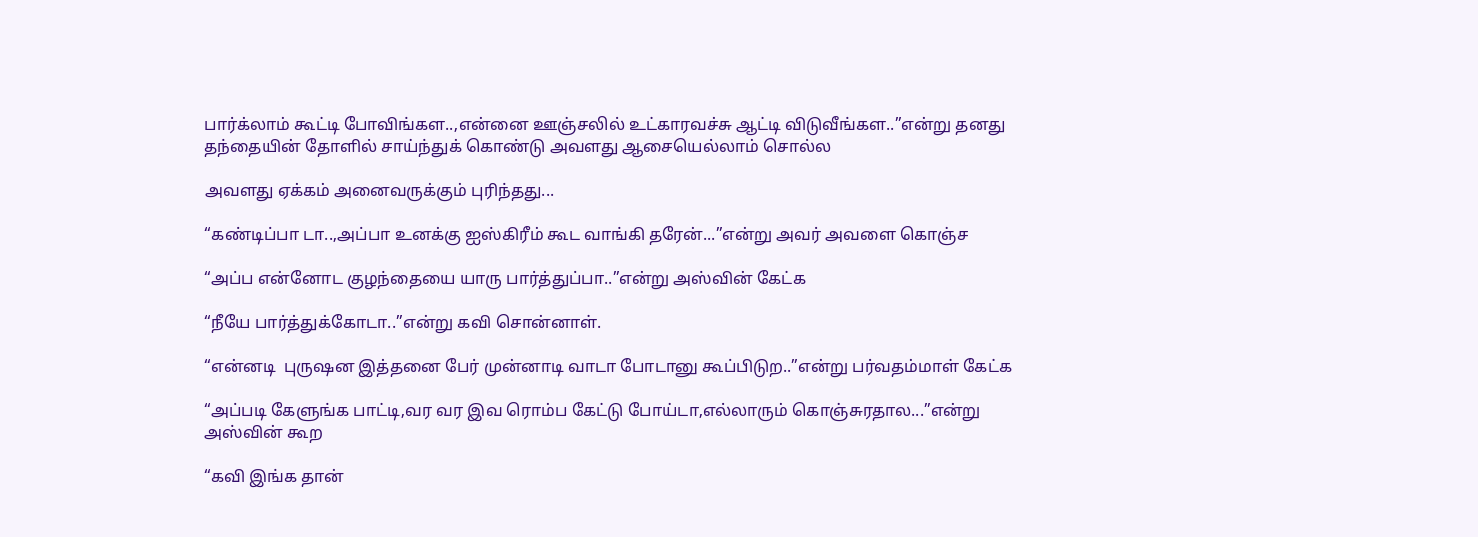பார்க்லாம் கூட்டி போவிங்கள..,என்னை ஊஞ்சலில் உட்காரவச்சு ஆட்டி விடுவீங்கள..”என்று தனது தந்தையின் தோளில் சாய்ந்துக் கொண்டு அவளது ஆசையெல்லாம் சொல்ல

அவளது ஏக்கம் அனைவருக்கும் புரிந்தது...

“கண்டிப்பா டா..,அப்பா உனக்கு ஐஸ்கிரீம் கூட வாங்கி தரேன்...”என்று அவர் அவளை கொஞ்ச

“அப்ப என்னோட குழந்தையை யாரு பார்த்துப்பா..”என்று அஸ்வின் கேட்க

“நீயே பார்த்துக்கோடா..”என்று கவி சொன்னாள்.

“என்னடி  புருஷன இத்தனை பேர் முன்னாடி வாடா போடானு கூப்பிடுற..”என்று பர்வதம்மாள் கேட்க

“அப்படி கேளுங்க பாட்டி,வர வர இவ ரொம்ப கேட்டு போய்டா,எல்லாரும் கொஞ்சுரதால...”என்று அஸ்வின் கூற

“கவி இங்க தான்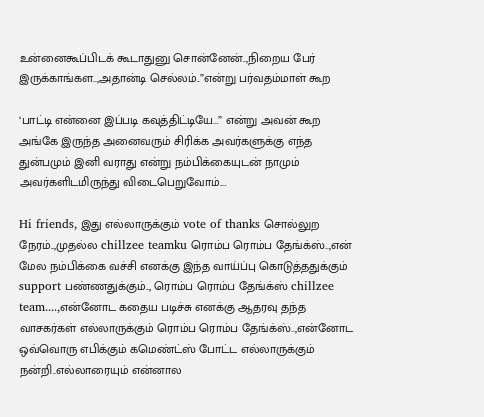உன்னைகூப்பிடக் கூடாதுனு சொன்னேன்..,நிறைய பேர் இருக்காங்கள..,அதான்டி செல்லம்..”என்று பர்வதம்மாள் கூற

‘பாட்டி என்னை இப்படி கவுத்திட்டியே...” என்று அவன் கூற அங்கே இருந்த அனைவரும் சிரிக்க அவர்களுக்கு எந்த துன்பமும் இனி வராது என்று நம்பிக்கையுடன் நாமும் அவர்களிடமிருந்து விடைபெறுவோம்....

Hi friends, இது எல்லாருக்கும் vote of thanks சொல்லுற நேரம்..,முதல்ல chillzee teamku ரொம்ப ரொம்ப தேங்க்ஸ்..,என் மேல நம்பிக்கை வச்சி எனக்கு இந்த வாய்ப்பு கொடுத்ததுக்கும் support பண்ணதுக்கும்.., ரொம்ப ரொம்ப தேங்க்ஸ் chillzee  team....,என்னோட கதைய படிச்சு எனக்கு ஆதரவு தந்த வாசகர்கள் எல்லாருக்கும் ரொம்ப ரொம்ப தேங்க்ஸ்..,என்னோட ஒவ்வொரு எபிக்கும் கமெண்ட்ஸ் போட்ட எல்லாருக்கும் நன்றி..எல்லாரையும் என்னால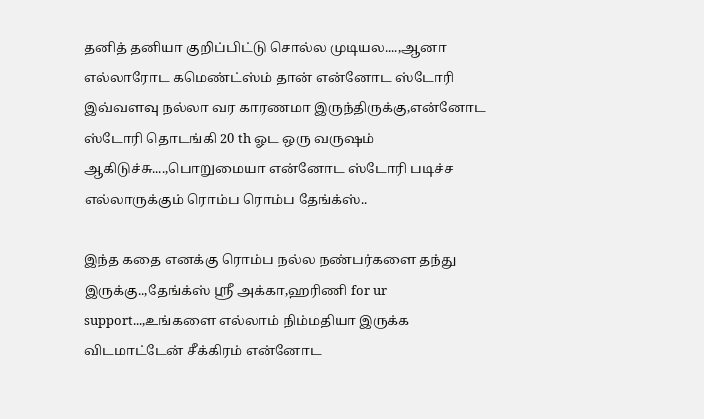தனித் தனியா குறிப்பிட்டு சொல்ல முடியல....,ஆனா எல்லாரோட கமெண்ட்ஸ்ம் தான் என்னோட ஸ்டோரி இவ்வளவு நல்லா வர காரணமா இருந்திருக்கு,என்னோட ஸ்டோரி தொடங்கி 20 th ஓட ஒரு வருஷம் ஆகிடுச்சு....,பொறுமையா என்னோட ஸ்டோரி படிச்ச எல்லாருக்கும் ரொம்ப ரொம்ப தேங்க்ஸ்..

இந்த கதை எனக்கு ரொம்ப நல்ல நண்பர்களை தந்து இருக்கு..,தேங்க்ஸ் ஸ்ரீ அக்கா,ஹரிணி for ur support...,உங்களை எல்லாம் நிம்மதியா இருக்க விடமாட்டேன் சீக்கிரம் என்னோட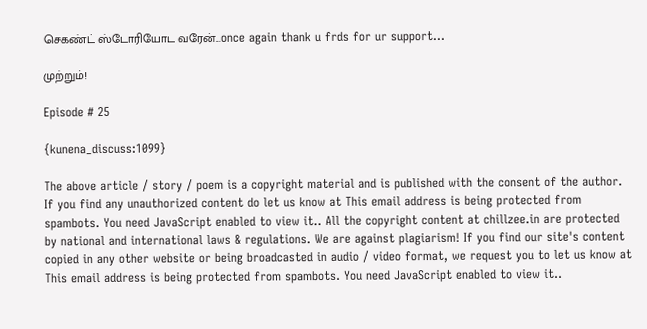செகண்ட் ஸ்டோரியோட வரேன்...once again thank u frds for ur support…

முற்றும்!

Episode # 25

{kunena_discuss:1099}

The above article / story / poem is a copyright material and is published with the consent of the author. If you find any unauthorized content do let us know at This email address is being protected from spambots. You need JavaScript enabled to view it.. All the copyright content at chillzee.in are protected by national and international laws & regulations. We are against plagiarism! If you find our site's content copied in any other website or being broadcasted in audio / video format, we request you to let us know at This email address is being protected from spambots. You need JavaScript enabled to view it..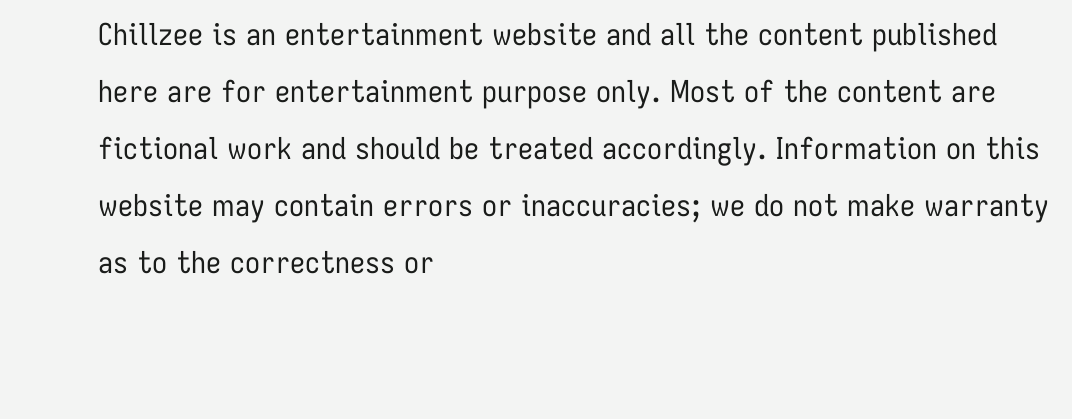Chillzee is an entertainment website and all the content published here are for entertainment purpose only. Most of the content are fictional work and should be treated accordingly. Information on this website may contain errors or inaccuracies; we do not make warranty as to the correctness or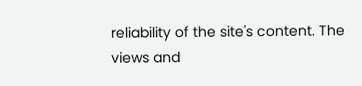reliability of the site's content. The views and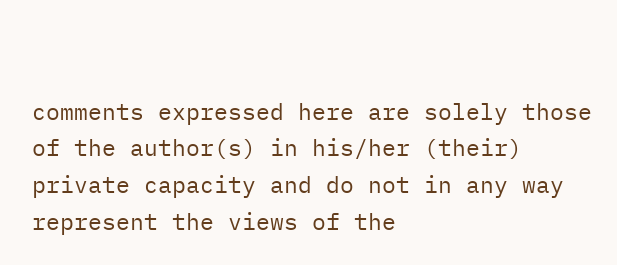comments expressed here are solely those of the author(s) in his/her (their) private capacity and do not in any way represent the views of the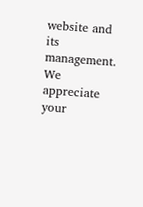website and its management. We appreciate your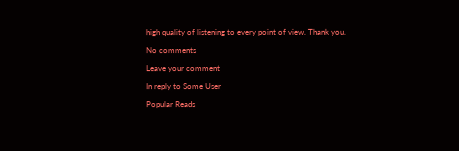high quality of listening to every point of view. Thank you.

No comments

Leave your comment

In reply to Some User

Popular Reads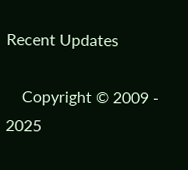Recent Updates

    Copyright © 2009 - 2025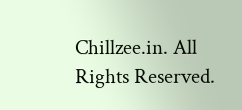Chillzee.in. All Rights Reserved.